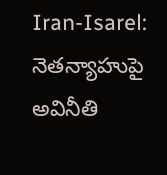Iran-Isarel: నెతన్యాహుపై అవినీతి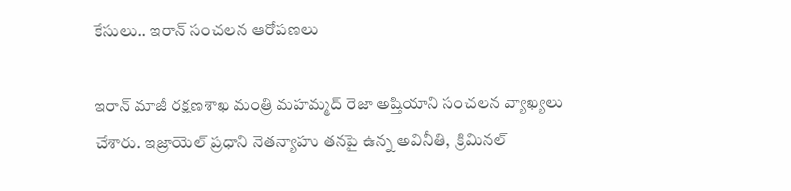కేసులు.. ఇరాన్ సంచలన ఆరోపణలు

ఇరాన్ మాజీ రక్షణశాఖ మంత్రి మహమ్మద్ రెజా అష్తియాని సంచలన వ్యాఖ్యలు చేశారు. ఇజ్రాయెల్‌ ప్రధాని నెతన్యాహు తనపై ఉన్న అవినీతి,  క్రిమినల్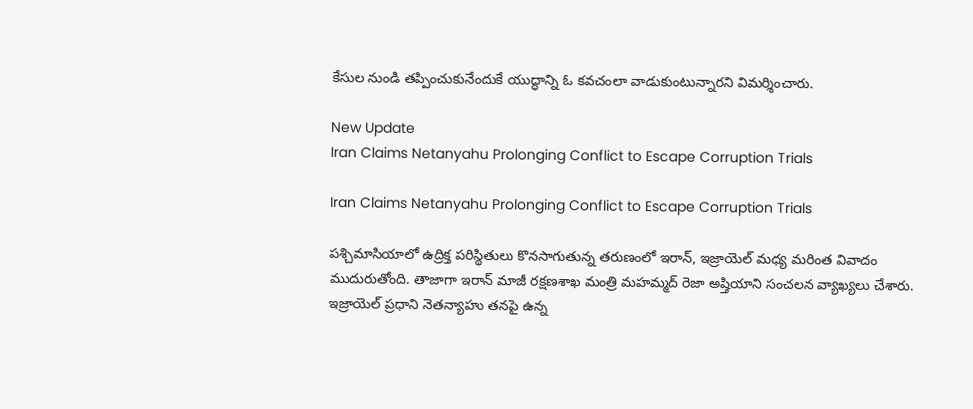కేసుల నుండి తప్పించుకునేందుకే యుద్ధాన్ని ఓ కవచంలా వాడుకుంటున్నారని విమర్శించారు.

New Update
Iran Claims Netanyahu Prolonging Conflict to Escape Corruption Trials

Iran Claims Netanyahu Prolonging Conflict to Escape Corruption Trials

పశ్చిమాసియాలో ఉద్రిక్త పరిస్థితులు కొనసాగుతున్న తరుణంలో ఇరాన్, ఇజ్రాయెల్‌ మధ్య మరింత వివాదం ముదురుతోంది. తాజాగా ఇరాన్ మాజీ రక్షణశాఖ మంత్రి మహమ్మద్ రెజా అష్తియాని సంచలన వ్యాఖ్యలు చేశారు. ఇజ్రాయెల్‌ ప్రధాని నెతన్యాహు తనపై ఉన్న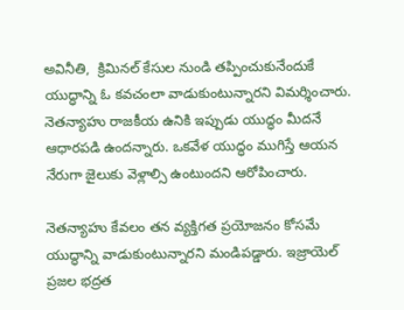అవినీతి,  క్రిమినల్ కేసుల నుండి తప్పించుకునేందుకే యుద్ధాన్ని ఓ కవచంలా వాడుకుంటున్నారని విమర్శించారు. నెతన్యాహు రాజకీయ ఉనికి ఇప్పుడు యుద్ధం మీదనే ఆధారపడి ఉందన్నారు. ఒకవేళ యుద్ధం ముగిస్తే ఆయన నేరుగా జైలుకు వెళ్లాల్సి ఉంటుందని ఆరోపించారు.

నెతన్యాహు కేవలం తన వ్యక్తిగత ప్రయోజనం కోసమే యుద్ధాన్ని వాడుకుంటున్నారని మండిపడ్డారు. ఇజ్రాయెల్ ప్రజల భద్రత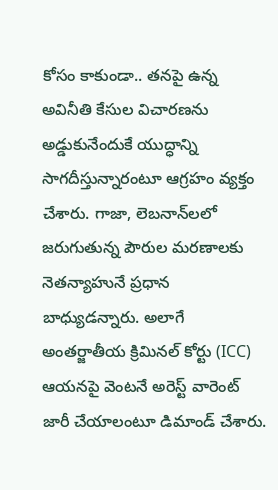కోసం కాకుండా.. తనపై ఉన్న అవినీతి కేసుల విచారణను అడ్డుకునేందుకే యుద్ధాన్ని సాగదీస్తున్నారంటూ ఆగ్రహం వ్యక్తం చేశారు. గాజా, లెబనాన్‌లలో జరుగుతున్న పౌరుల మరణాలకు నెతన్యాహునే ప్రధాన బాధ్యుడన్నారు. అలాగే అంతర్జాతీయ క్రిమినల్ కోర్టు (ICC) ఆయనపై వెంటనే అరెస్ట్ వారెంట్ జారీ చేయాలంటూ డిమాండ్ చేశారు.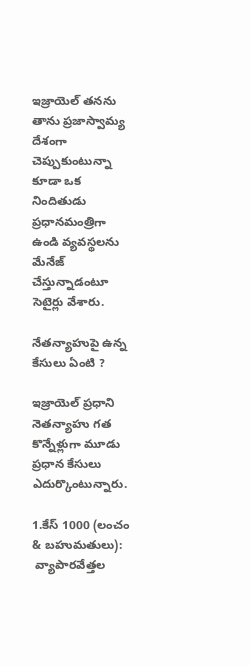ఇజ్రాయెల్ తనను తాను ప్రజాస్వామ్య దేశంగా చెప్పుకుంటున్నా కూడా ఒక నిందితుడు ప్రధానమంత్రిగా ఉండి వ్యవస్థలను మేనేజ్ చేస్తున్నాడంటూ సెటైర్లు వేశారు.

నేతన్యాహుపై ఉన్న కేసులు ఏంటి ?

ఇజ్రాయెల్ ప్రధాని నెతన్యాహు గత కొన్నేళ్లుగా మూడు ప్రధాన కేసులు ఎదుర్కొంటున్నారు.

1.కేస్ 1000 (లంచం & బహుమతులు):
 వ్యాపారవేత్తల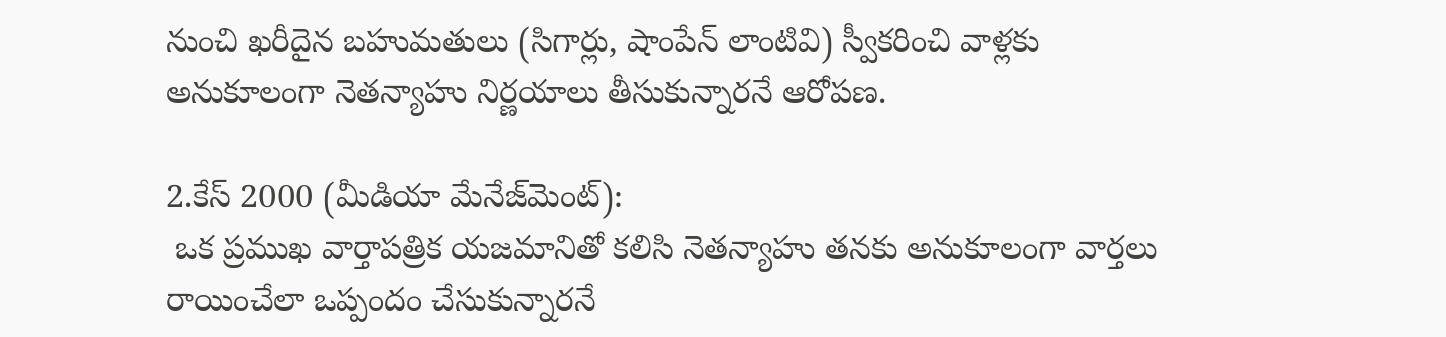నుంచి ఖరీదైన బహుమతులు (సిగార్లు, షాంపేన్ లాంటివి) స్వీకరించి వాళ్లకు అనుకూలంగా నెతన్యాహు నిర్ణయాలు తీసుకున్నారనే ఆరోపణ.

2.కేస్ 2000 (మీడియా మేనేజ్‌మెంట్):
 ఒక ప్రముఖ వార్తాపత్రిక యజమానితో కలిసి నెతన్యాహు తనకు అనుకూలంగా వార్తలు రాయించేలా ఒప్పందం చేసుకున్నారనే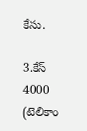కేసు.

3.కేస్ 4000 (టెలికాం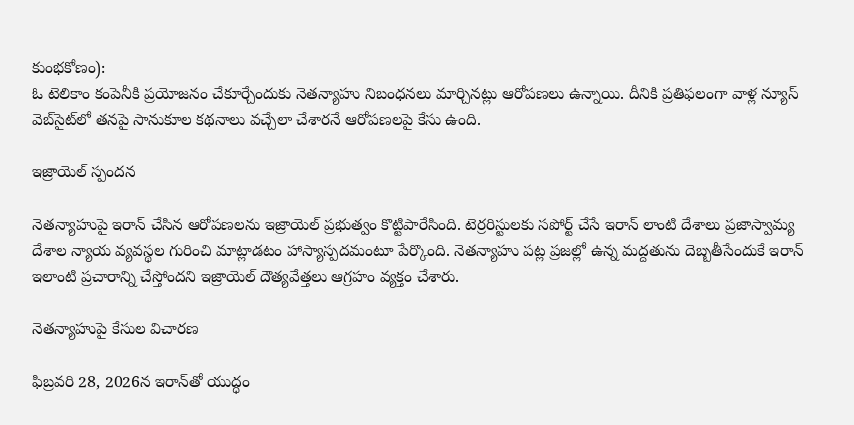కుంభకోణం):
ఓ టెలికాం కంపెనీకి ప్రయోజనం చేకూర్చేందుకు నెతన్యాహు నిబంధనలు మార్చినట్లు ఆరోపణలు ఉన్నాయి. దీనికి ప్రతిఫలంగా వాళ్ల న్యూస్‌ వెబ్‌సైట్‌లో తనపై సానుకూల కథనాలు వచ్చేలా చేశారనే ఆరోపణలపై కేసు ఉంది.

ఇజ్రాయెల్ స్పందన

నెతన్యాహుపై ఇరాన్ చేసిన ఆరోపణలను ఇజ్రాయెల్ ప్రభుత్వం కొట్టిపారేసింది. టెర్రరిస్టులకు సపోర్ట్ చేసే ఇరాన్ లాంటి దేశాలు ప్రజాస్వామ్య దేశాల న్యాయ వ్యవస్థల గురించి మాట్లాడటం హాస్యాస్పదమంటూ పేర్కొంది. నెతన్యాహు పట్ల ప్రజల్లో ఉన్న మద్దతును దెబ్బతీసేందుకే ఇరాన్ ఇలాంటి ప్రచారాన్ని చేస్తోందని ఇజ్రాయెల్ దౌత్యవేత్తలు ఆగ్రహం వ్యక్తం చేశారు.

నెతన్యాహుపై కేసుల విచారణ

ఫిబ్రవరి 28, 2026న ఇరాన్‌తో యుద్ధం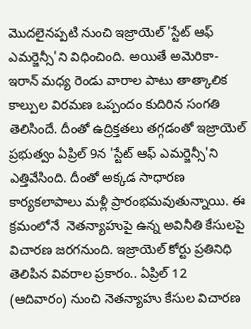మొదలైనప్పటి నుంచి ఇజ్రాయెల్ 'స్టేట్‌ ఆఫ్ ఎమర్జెన్సీ'ని విధించింది. అయితే అమెరికా-ఇరాన్ మధ్య రెండు వారాల పాటు తాత్కాలిక కాల్పుల విరమణ ఒప్పందం కుదిరిన సంగతి తెలిసిందే. దీంతో ఉద్రిక్తతలు తగ్గడంతో ఇజ్రాయెల్ ప్రభుత్వం ఏప్రిల్ 9న 'స్టేట్ ఆఫ్ ఎమర్జెన్సీ'ని ఎత్తివేసింది. దీంతో అక్కడ సాధారణ కార్యకలాపాలు మళ్లీ ప్రారంభమవుతున్నాయి. ఈ క్రమంలోనే  నెతన్యాహుపై ఉన్న అవినీతి కేసులపై విచారణ జరగనుంది. ఇజ్రాయెల్ కోర్టు ప్రతినిధి తెలిపిన వివరాల ప్రకారం.. ఏప్రిల్ 12 (ఆదివారం) నుంచి నెతన్యాహు కేసుల విచారణ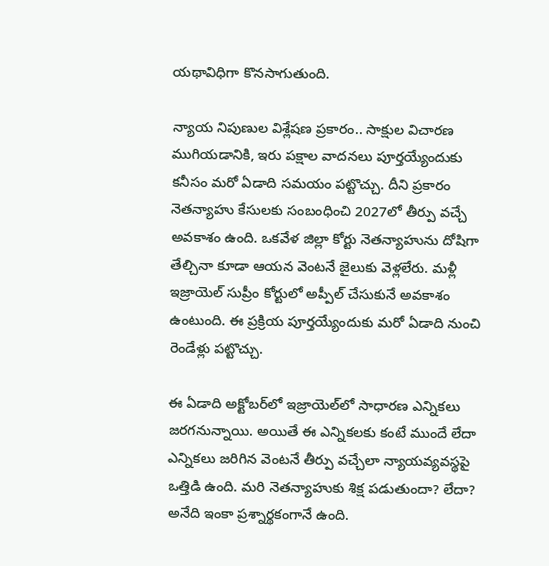యథావిధిగా కొనసాగుతుంది.

న్యాయ నిపుణుల విశ్లేషణ ప్రకారం.. సాక్షుల విచారణ ముగియడానికి, ఇరు పక్షాల వాదనలు పూర్తయ్యేందుకు కనీసం మరో ఏడాది సమయం పట్టొచ్చు. దీని ప్రకారం నెతన్యాహు కేసులకు సంబంధించి 2027లో తీర్పు వచ్చే అవకాశం ఉంది. ఒకవేళ జిల్లా కోర్టు నెతన్యాహును దోషిగా తేల్చినా కూడా ఆయన వెంటనే జైలుకు వెళ్లలేరు. మళ్లీ ఇజ్రాయెల్ సుప్రీం కోర్టులో అప్పీల్ చేసుకునే అవకాశం ఉంటుంది. ఈ ప్రక్రియ పూర్తయ్యేందుకు మరో ఏడాది నుంచి రెండేళ్లు పట్టొచ్చు.

ఈ ఏడాది అక్టోబర్‌లో ఇజ్రాయెల్‌లో సాధారణ ఎన్నికలు జరగనున్నాయి. అయితే ఈ ఎన్నికలకు కంటే ముందే లేదా ఎన్నికలు జరిగిన వెంటనే తీర్పు వచ్చేలా న్యాయవ్యవస్థపై ఒత్తిడి ఉంది. మరి నెతన్యాహుకు శిక్ష పడుతుందా? లేదా? అనేది ఇంకా ప్రశ్నార్థకంగానే ఉంది.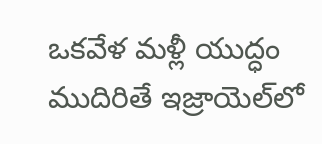ఒకవేళ మళ్లీ యుద్ధం ముదిరితే ఇజ్రాయెల్‌లో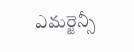ఎమర్జెన్సీ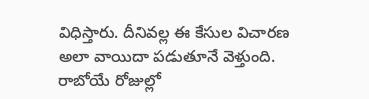విధిస్తారు. దీనివల్ల ఈ కేసుల విచారణ అలా వాయిదా పడుతూనే వెళ్తుంది. రాబోయే రోజుల్లో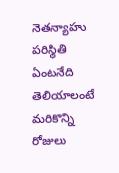నెతన్యాహు పరిస్థితి ఏంటనేది తెలియాలంటే మరికొన్ని రోజులు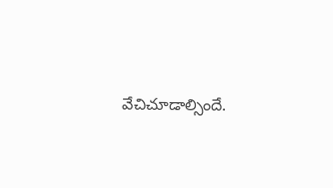వేచిచూడాల్సిందే.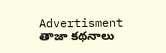Advertisment
తాజా కథనాలు